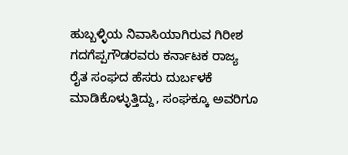ಹುಬ್ಬಳ್ಳಿಯ ನಿವಾಸಿಯಾಗಿರುವ ಗಿರೀಶ ಗದಗೆಪ್ಪಗೌಡರವರು ಕರ್ನಾಟಕ ರಾಜ್ಯ ರೈತ ಸಂಘದ ಹೆಸರು ದುರ್ಬಳಕೆ ಮಾಡಿಕೊಳ್ಳುತ್ತಿದ್ದು, ಸಂಘಕ್ಕೂ ಅವರಿಗೂ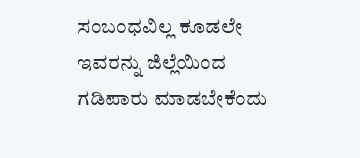ಸಂಬಂಧವಿಲ್ಲ ಕೂಡಲೇ ಇವರನ್ನು ಜಿಲ್ಲೆಯಿಂದ ಗಡಿಪಾರು ಮಾಡಬೇಕೆಂದು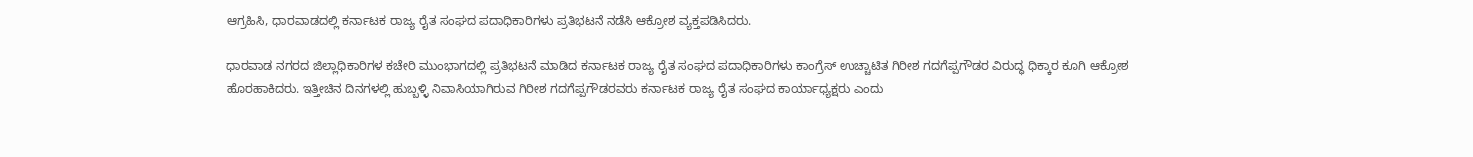ಆಗ್ರಹಿಸಿ, ಧಾರವಾಡದಲ್ಲಿ ಕರ್ನಾಟಕ ರಾಜ್ಯ ರೈತ ಸಂಘದ ಪದಾಧಿಕಾರಿಗಳು ಪ್ರತಿಭಟನೆ ನಡೆಸಿ ಆಕ್ರೋಶ ವ್ಯಕ್ತಪಡಿಸಿದರು.

ಧಾರವಾಡ ನಗರದ ಜಿಲ್ಲಾಧಿಕಾರಿಗಳ ಕಚೇರಿ ಮುಂಭಾಗದಲ್ಲಿ ಪ್ರತಿಭಟನೆ ಮಾಡಿದ ಕರ್ನಾಟಕ ರಾಜ್ಯ ರೈತ ಸಂಘದ ಪದಾಧಿಕಾರಿಗಳು ಕಾಂಗ್ರೆಸ್ ಉಚ್ಚಾಟಿತ ಗಿರೀಶ ಗದಗೆಪ್ಪಗೌಡರ ವಿರುದ್ಧ ಧಿಕ್ಕಾರ ಕೂಗಿ ಆಕ್ರೋಶ ಹೊರಹಾಕಿದರು. ಇತ್ತೀಚಿನ ದಿನಗಳಲ್ಲಿ ಹುಬ್ಬಳ್ಳಿ ನಿವಾಸಿಯಾಗಿರುವ ಗಿರೀಶ ಗದಗೆಪ್ಪಗೌಡರವರು ಕರ್ನಾಟಕ ರಾಜ್ಯ ರೈತ ಸಂಘದ ಕಾರ್ಯಾಧ್ಯಕ್ಷರು ಎಂದು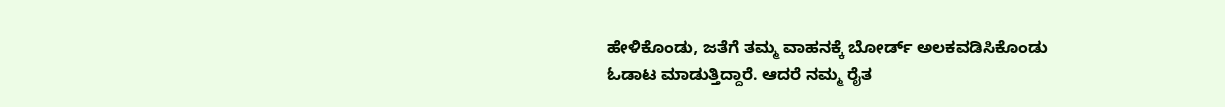ಹೇಳಿಕೊಂಡು, ಜತೆಗೆ ತಮ್ಮ ವಾಹನಕ್ಕೆ ಬೋರ್ಡ್ ಅಲಕವಡಿಸಿಕೊಂಡು ಓಡಾಟ ಮಾಡುತ್ತಿದ್ದಾರೆ. ಆದರೆ ನಮ್ಮ ರೈತ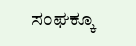ಸಂಘಕ್ಕೂ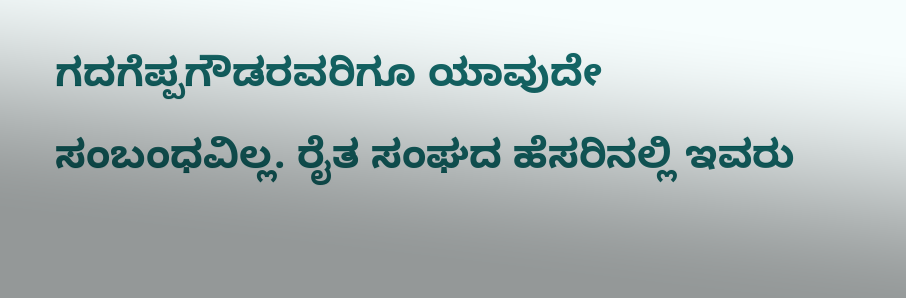ಗದಗೆಪ್ಪಗೌಡರವರಿಗೂ ಯಾವುದೇ ಸಂಬಂಧವಿಲ್ಲ. ರೈತ ಸಂಘದ ಹೆಸರಿನಲ್ಲಿ ಇವರು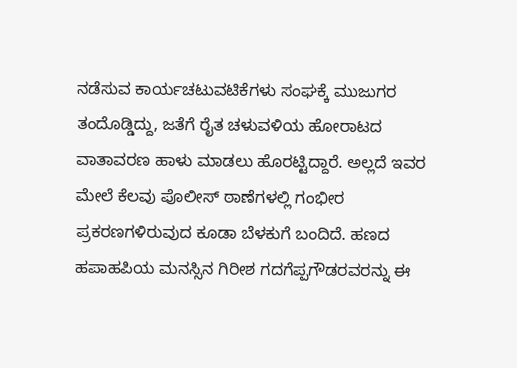ನಡೆಸುವ ಕಾರ್ಯಚಟುವಟಿಕೆಗಳು ಸಂಘಕ್ಕೆ ಮುಜುಗರ ತಂದೊಡ್ಡಿದ್ದು, ಜತೆಗೆ ರೈತ ಚಳುವಳಿಯ ಹೋರಾಟದ ವಾತಾವರಣ ಹಾಳು ಮಾಡಲು ಹೊರಟ್ಟಿದ್ದಾರೆ. ಅಲ್ಲದೆ ಇವರ ಮೇಲೆ ಕೆಲವು ಪೊಲೀಸ್ ಠಾಣೆಗಳಲ್ಲಿ ಗಂಭೀರ ಪ್ರಕರಣಗಳಿರುವುದ ಕೂಡಾ ಬೆಳಕುಗೆ ಬಂದಿದೆ. ಹಣದ ಹಪಾಹಪಿಯ ಮನಸ್ಸಿನ ಗಿರೀಶ ಗದಗೆಪ್ಪಗೌಡರವರನ್ನು ಈ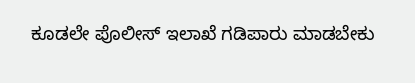ಕೂಡಲೇ ಪೊಲೀಸ್ ಇಲಾಖೆ ಗಡಿಪಾರು ಮಾಡಬೇಕು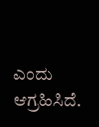ಎಂದು ಆಗ್ರಹಿಸಿದೆ.